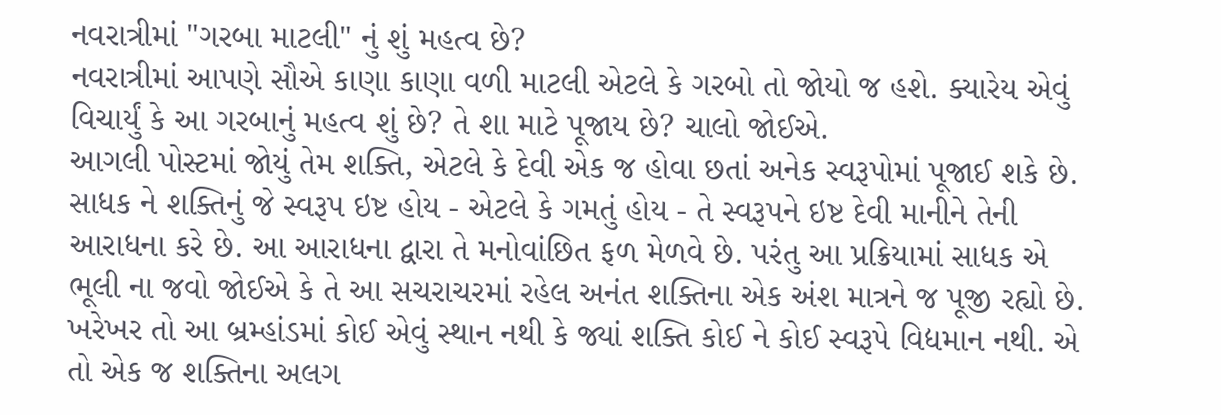નવરાત્રીમાં "ગરબા માટલી" નું શું મહત્વ છે?
નવરાત્રીમાં આપણે સૌએ કાણા કાણા વળી માટલી એટલે કે ગરબો તો જોયો જ હશે. ક્યારેય એવું વિચાર્યું કે આ ગરબાનું મહત્વ શું છે? તે શા માટે પૂજાય છે? ચાલો જોઈએ.
આગલી પોસ્ટમાં જોયું તેમ શક્તિ, એટલે કે દેવી એક જ હોવા છતાં અનેક સ્વરૂપોમાં પૂજાઈ શકે છે. સાધક ને શક્તિનું જે સ્વરૂપ ઇષ્ટ હોય - એટલે કે ગમતું હોય - તે સ્વરૂપને ઇષ્ટ દેવી માનીને તેની આરાધના કરે છે. આ આરાધના દ્વારા તે મનોવાંછિત ફળ મેળવે છે. પરંતુ આ પ્રક્રિયામાં સાધક એ ભૂલી ના જવો જોઈએ કે તે આ સચરાચરમાં રહેલ અનંત શક્તિના એક અંશ માત્રને જ પૂજી રહ્યો છે. ખરેખર તો આ બ્રમ્હાંડમાં કોઈ એવું સ્થાન નથી કે જ્યાં શક્તિ કોઈ ને કોઈ સ્વરૂપે વિદ્યમાન નથી. એ તો એક જ શક્તિના અલગ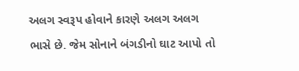અલગ સ્વરૂપ હોવાને કારણે અલગ અલગ ભાસે છે. જેમ સોનાને બંગડીનો ઘાટ આપો તો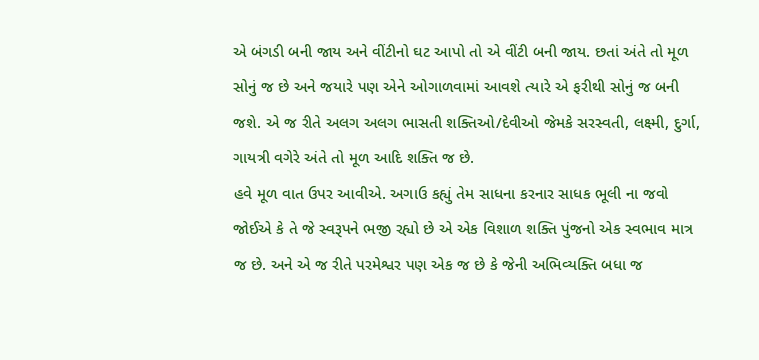એ બંગડી બની જાય અને વીંટીનો ઘટ આપો તો એ વીંટી બની જાય. છતાં અંતે તો મૂળ સોનું જ છે અને જયારે પણ એને ઓગાળવામાં આવશે ત્યારે એ ફરીથી સોનું જ બની જશે. એ જ રીતે અલગ અલગ ભાસતી શક્તિઓ/દેવીઓ જેમકે સરસ્વતી, લક્ષ્મી, દુર્ગા, ગાયત્રી વગેરે અંતે તો મૂળ આદિ શક્તિ જ છે.
હવે મૂળ વાત ઉપર આવીએ. અગાઉ કહ્યું તેમ સાધના કરનાર સાધક ભૂલી ના જવો જોઈએ કે તે જે સ્વરૂપને ભજી રહ્યો છે એ એક વિશાળ શક્તિ પુંજનો એક સ્વભાવ માત્ર જ છે. અને એ જ રીતે પરમેશ્વર પણ એક જ છે કે જેની અભિવ્યક્તિ બધા જ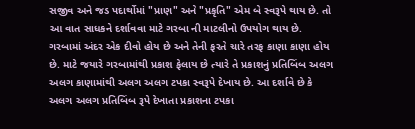સજીવ અને જડ પદાર્થોમાં "પ્રાણ" અને "પ્રકૃતિ" એમ બે સ્વરૂપે થાય છે. તો આ વાત સાધકને દર્શાવવા માટે ગરબા ની માટલીનો ઉપયોગ થાય છે. ગરબામાં અંદર એક દીવો હોય છે અને તેની ફરતે ચારે તરફ કાણા કાણા હોય છે. માટે જયારે ગરબામાંથી પ્રકાશ ફેલાય છે ત્યારે તે પ્રકાશનું પ્રતિબિંબ અલગ અલગ કાણામાંથી અલગ અલગ ટપકા સ્વરૂપે દેખાય છે. આ દર્શાવે છે કે અલગ અલગ પ્રતિબિંબ રૂપે દેખાતા પ્રકાશના ટપકા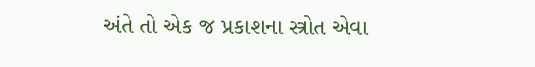અંતે તો એક જ પ્રકાશના સ્ત્રોત એવા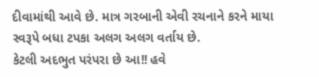દીવામાંથી આવે છે. માત્ર ગરબાની એવી રચનાને કરને માયા સ્વરૂપે બધા ટપકા અલગ અલગ વર્તાય છે.
કેટલી અદભુત પરંપરા છે આ!! હવે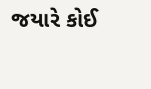જયારે કોઈ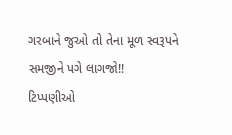ગરબાને જુઓ તો તેના મૂળ સ્વરૂપને સમજીને પગે લાગજો!!
ટિપ્પણીઓ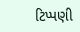ટિપ્પણી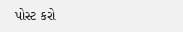પોસ્ટ કરો